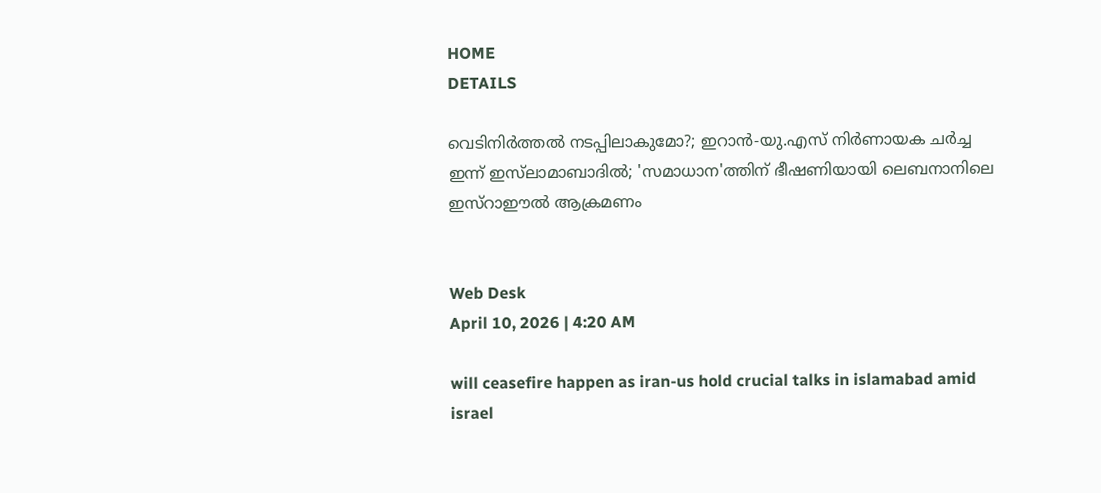HOME
DETAILS

വെടിനിര്‍ത്തല്‍ നടപ്പിലാകുമോ?; ഇറാന്‍-യു.എസ് നിര്‍ണായക ചര്‍ച്ച ഇന്ന് ഇസ്‌ലാമാബാദില്‍; 'സമാധാന'ത്തിന് ഭീഷണിയായി ലെബനാനിലെ ഇസ്‌റാഈല്‍ ആക്രമണം


Web Desk
April 10, 2026 | 4:20 AM

will ceasefire happen as iran-us hold crucial talks in islamabad amid israel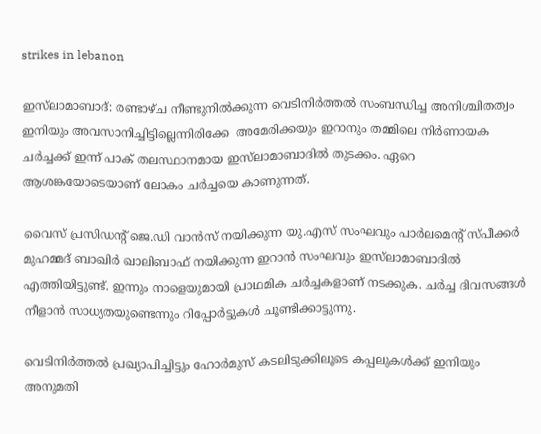strikes in lebanon

ഇസ്‌ലാമാബാദ്: രണ്ടാഴ്ച നീണ്ടുനില്‍ക്കുന്ന വെടിനിര്‍ത്തല്‍ സംബന്ധിച്ച അനിശ്ചിതത്വം ഇനിയും അവസാനിച്ചിട്ടില്ലെന്നിരിക്കേ  അമേരിക്കയും ഇറാനും തമ്മിലെ നിര്‍ണായക ചര്‍ച്ചക്ക് ഇന്ന് പാക് തലസ്ഥാനമായ ഇസ്‌ലാമാബാദില്‍ തുടക്കം. ഏറെ ആശങ്കയോടെയാണ് ലോകം ചര്‍ച്ചയെ കാണുന്നത്.

വൈസ് പ്രസിഡന്റ് ജെ.ഡി വാന്‍സ് നയിക്കുന്ന യു.എസ് സംഘവും പാര്‍ലമെന്റ് സ്പീക്കര്‍ മുഹമ്മദ് ബാഖിര്‍ ഖാലിബാഫ് നയിക്കുന്ന ഇറാന്‍ സംഘവും ഇസ്‌ലാമാബാദില്‍ എത്തിയിട്ടുണ്ട്. ഇന്നും നാളെയുമായി പ്രാഥമിക ചര്‍ച്ചകളാണ് നടക്കുക. ചര്‍ച്ച ദിവസങ്ങള്‍ നീളാന്‍ സാധ്യതയുണ്ടെന്നും റിപ്പോര്‍ട്ടുകള്‍ ചൂണ്ടിക്കാട്ടുന്നു.

വെടിനിര്‍ത്തല്‍ പ്രഖ്യാപിച്ചിട്ടും ഹോര്‍മുസ് കടലിടുക്കിലൂടെ കപ്പലുകള്‍ക്ക് ഇനിയും അനുമതി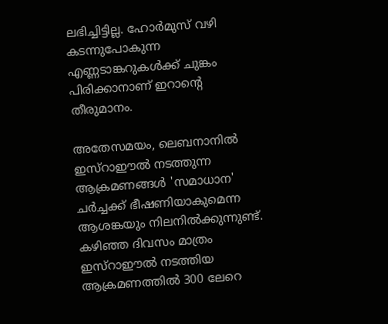ലഭിച്ചിട്ടില്ല. ഹോര്‍മുസ് വഴി കടന്നുപോകുന്ന എണ്ണടാങ്കറുകള്‍ക്ക് ചുങ്കം പിരിക്കാനാണ് ഇറാന്റെ തീരുമാനം.

അതേസമയം, ലെബനാനില്‍ ഇസ്‌റാഈല്‍ നടത്തുന്ന ആക്രമണങ്ങള്‍ 'സമാധാന' ചര്‍ച്ചക്ക് ഭീഷണിയാകുമെന്ന ആശങ്കയും നിലനില്‍ക്കുന്നുണ്ട്. കഴിഞ്ഞ ദിവസം മാത്രം ഇസ്‌റാഈല്‍ നടത്തിയ ആക്രമണത്തില്‍ 300 ലേറെ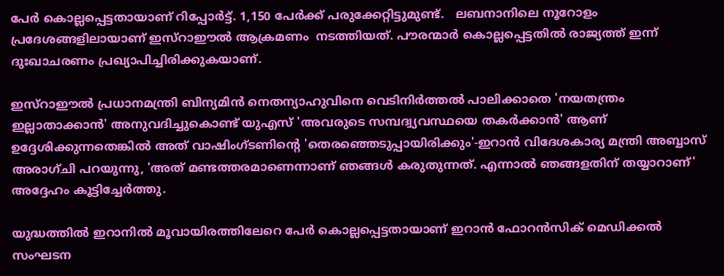പേര്‍ കൊല്ലപ്പെട്ടതായാണ് റിപ്പോര്‍ട്ട്. 1,150 പേര്‍ക്ക് പരുക്കേറ്റിട്ടുമുണ്ട്.   ലബനാനിലെ നൂറോളം പ്രദേശങ്ങളിലായാണ് ഇസ്‌റാഈല്‍ ആക്രമണം  നടത്തിയത്. പൗരന്മാര്‍ കൊല്ലപ്പെട്ടതില്‍ രാജ്യത്ത് ഇന്ന് ദുഃഖാചരണം പ്രഖ്യാപിച്ചിരിക്കുകയാണ്.

ഇസ്‌റാഈല്‍ പ്രധാനമന്ത്രി ബിന്യമിന്‍ നെതന്യാഹുവിനെ വെടിനിര്‍ത്തല്‍ പാലിക്കാതെ 'നയതന്ത്രം ഇല്ലാതാക്കാന്‍' അനുവദിച്ചുകൊണ്ട് യുഎസ് 'അവരുടെ സമ്പദ്വ്യവസ്ഥയെ തകര്‍ക്കാന്‍' ആണ് ഉദ്ദേശിക്കുന്നതെങ്കില്‍ അത് വാഷിംഗ്ടണിന്റെ 'തെരഞ്ഞെടുപ്പായിരിക്കും'-ഇറാന്‍ വിദേശകാര്യ മന്ത്രി അബ്ബാസ് അരാഗ്ചി പറയുന്നു, 'അത് മണ്ടത്തരമാണെന്നാണ് ഞങ്ങള്‍ കരുതുന്നത്. എന്നാല്‍ ഞങ്ങളതിന് തയ്യാറാണ്' അദ്ദേഹം കൂട്ടിച്ചേര്‍ത്തു.

യുദ്ധത്തില്‍ ഇറാനില്‍ മൂവായിരത്തിലേറെ പേര്‍ കൊല്ലപ്പെട്ടതായാണ് ഇറാന്‍ ഫോറന്‍സിക് മെഡിക്കല്‍ സംഘടന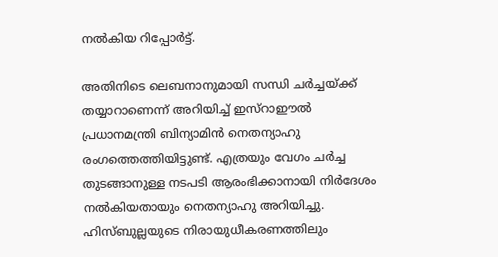നല്‍കിയ റിപ്പോര്‍ട്ട്.

അതിനിടെ ലെബനാനുമായി സന്ധി ചര്‍ച്ചയ്ക്ക് തയ്യാറാണെന്ന് അറിയിച്ച് ഇസ്‌റാഈല്‍ പ്രധാനമന്ത്രി ബിന്യാമിന്‍ നെതന്യാഹു രംഗത്തെത്തിയിട്ടുണ്ട്. എത്രയും വേഗം ചര്‍ച്ച തുടങ്ങാനുള്ള നടപടി ആരംഭിക്കാനായി നിര്‍ദേശം നല്‍കിയതായും നെതന്യാഹു അറിയിച്ചു. ഹിസ്ബുല്ലയുടെ നിരായുധീകരണത്തിലും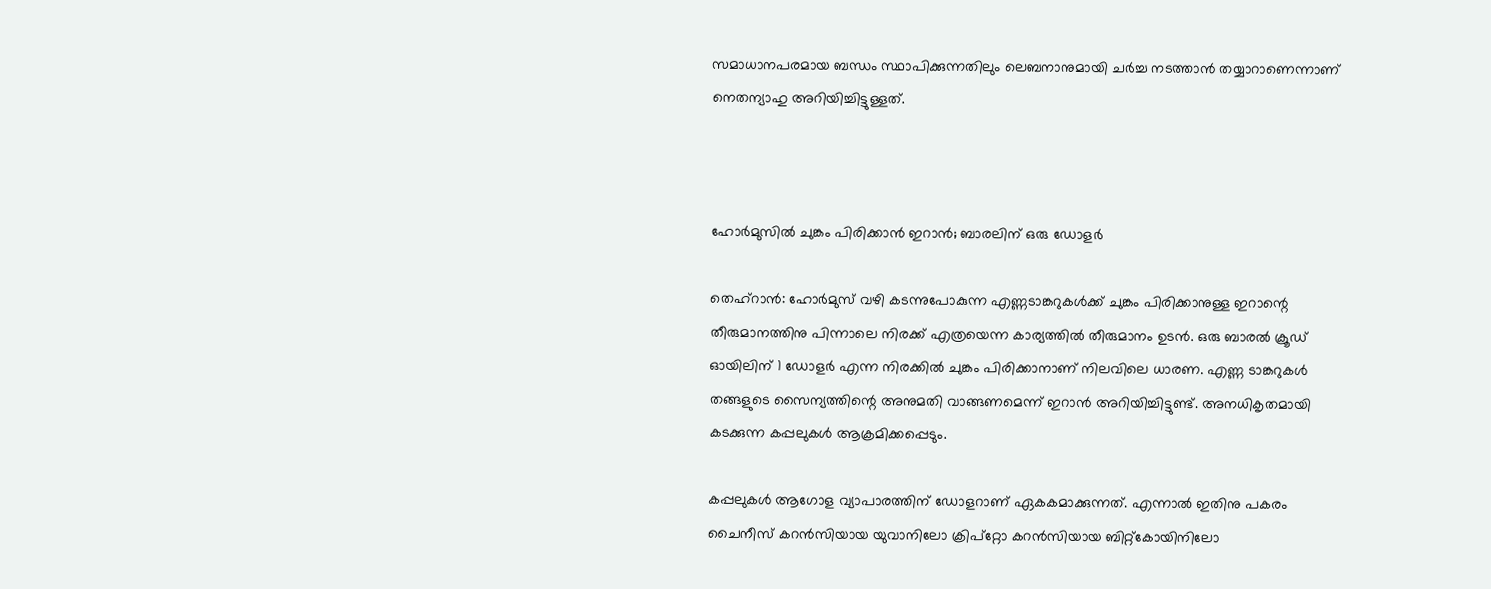സമാധാനപരമായ ബന്ധം സ്ഥാപിക്കുന്നതിലും ലെബനാനുമായി ചര്‍ച്ച നടത്താന്‍ തയ്യാറാണെന്നാണ് നെതന്യാഹു അറിയിച്ചിട്ടുള്ളത്.



ഹോര്‍മുസില്‍ ചുങ്കം പിരിക്കാന്‍ ഇറാന്‍; ബാരലിന് ഒരു ഡോളര്‍

തെഹ്റാന്‍: ഹോര്‍മുസ് വഴി കടന്നുപോകുന്ന എണ്ണടാങ്കറുകള്‍ക്ക് ചുങ്കം പിരിക്കാനുള്ള ഇറാന്റെ തീരുമാനത്തിനു പിന്നാലെ നിരക്ക് എത്രയെന്ന കാര്യത്തില്‍ തീരുമാനം ഉടന്‍. ഒരു ബാരല്‍ ക്രൂഡ് ഓയിലിന് 1 ഡോളര്‍ എന്ന നിരക്കില്‍ ചുങ്കം പിരിക്കാനാണ് നിലവിലെ ധാരണ. എണ്ണ ടാങ്കറുകള്‍ തങ്ങളുടെ സൈന്യത്തിന്റെ അനുമതി വാങ്ങണമെന്ന് ഇറാന്‍ അറിയിച്ചിട്ടുണ്ട്. അനധികൃതമായി കടക്കുന്ന കപ്പലുകള്‍ ആക്രമിക്കപ്പെടും.

കപ്പലുകള്‍ ആഗോള വ്യാപാരത്തിന് ഡോളറാണ് ഏകകമാക്കുന്നത്. എന്നാല്‍ ഇതിനു പകരം ചൈനീസ് കറന്‍സിയായ യുവാനിലോ ക്രിപ്റ്റോ കറന്‍സിയായ ബിറ്റ്കോയിനിലോ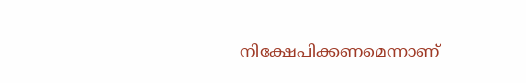നിക്ഷേപിക്കണമെന്നാണ്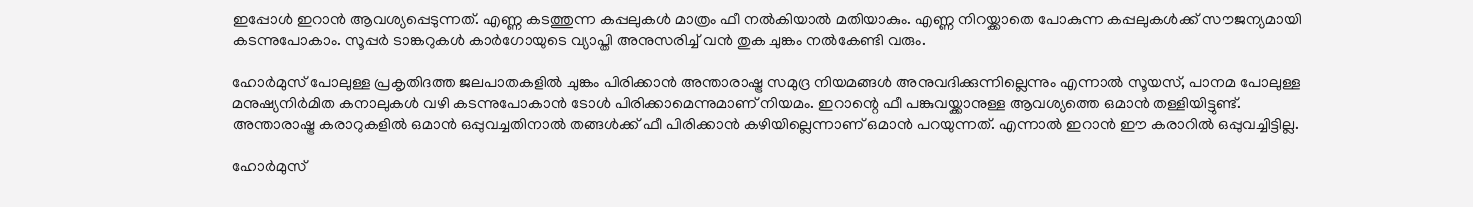ഇപ്പോള്‍ ഇറാന്‍ ആവശ്യപ്പെടുന്നത്. എണ്ണ കടത്തുന്ന കപ്പലുകള്‍ മാത്രം ഫീ നല്‍കിയാല്‍ മതിയാകും. എണ്ണ നിറയ്ക്കാതെ പോകുന്ന കപ്പലുകള്‍ക്ക് സൗജന്യമായി കടന്നുപോകാം. സൂപ്പര്‍ ടാങ്കറുകള്‍ കാര്‍ഗോയുടെ വ്യാപ്തി അനുസരിച്ച് വന്‍ തുക ചുങ്കം നല്‍കേണ്ടി വരും.

ഹോര്‍മുസ് പോലുള്ള പ്രകൃതിദത്ത ജലപാതകളില്‍ ചുങ്കം പിരിക്കാന്‍ അന്താരാഷ്ട്ര സമുദ്ര നിയമങ്ങള്‍ അനുവദിക്കുന്നില്ലെന്നും എന്നാല്‍ സൂയസ്, പാനമ പോലുള്ള മനുഷ്യനിര്‍മിത കനാലുകള്‍ വഴി കടന്നുപോകാന്‍ ടോള്‍ പിരിക്കാമെന്നുമാണ് നിയമം. ഇറാന്റെ ഫീ പങ്കുവയ്ക്കാനുള്ള ആവശ്യത്തെ ഒമാന്‍ തള്ളിയിട്ടുണ്ട്. അന്താരാഷ്ട്ര കരാറുകളില്‍ ഒമാന്‍ ഒപ്പുവച്ചതിനാല്‍ തങ്ങള്‍ക്ക് ഫീ പിരിക്കാന്‍ കഴിയില്ലെന്നാണ് ഒമാന്‍ പറയുന്നത്. എന്നാല്‍ ഇറാന്‍ ഈ കരാറില്‍ ഒപ്പുവച്ചിട്ടില്ല.

ഹോര്‍മുസ്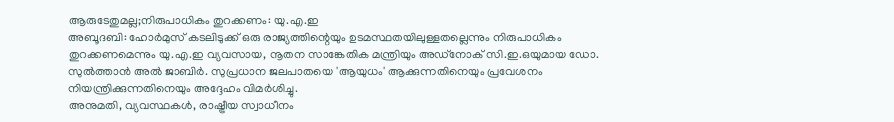ആരുടേതുമല്ല;നിരുപാധികം തുറക്കണം: യു.എ.ഇ
അബൂദബി: ഹോര്‍മുസ് കടലിടുക്ക് ഒരു രാജ്യത്തിന്റെയും ഉടമസ്ഥതയിലുള്ളതല്ലെന്നും നിരുപാധികം തുറക്കണമെന്നും യു.എ.ഇ വ്യവസായ, നൂതന സാങ്കേതിക മന്ത്രിയും അഡ്‌നോക് സി.ഇ.ഒയുമായ ഡോ. സുല്‍ത്താന്‍ അല്‍ ജാബിര്‍. സുപ്രധാന ജലപാതയെ 'ആയുധം' ആക്കുന്നതിനെയും പ്രവേശനം നിയന്ത്രിക്കുന്നതിനെയും അദ്ദേഹം വിമര്‍ശിച്ചു.
അനുമതി, വ്യവസ്ഥകള്‍, രാഷ്ട്രീയ സ്വാധീനം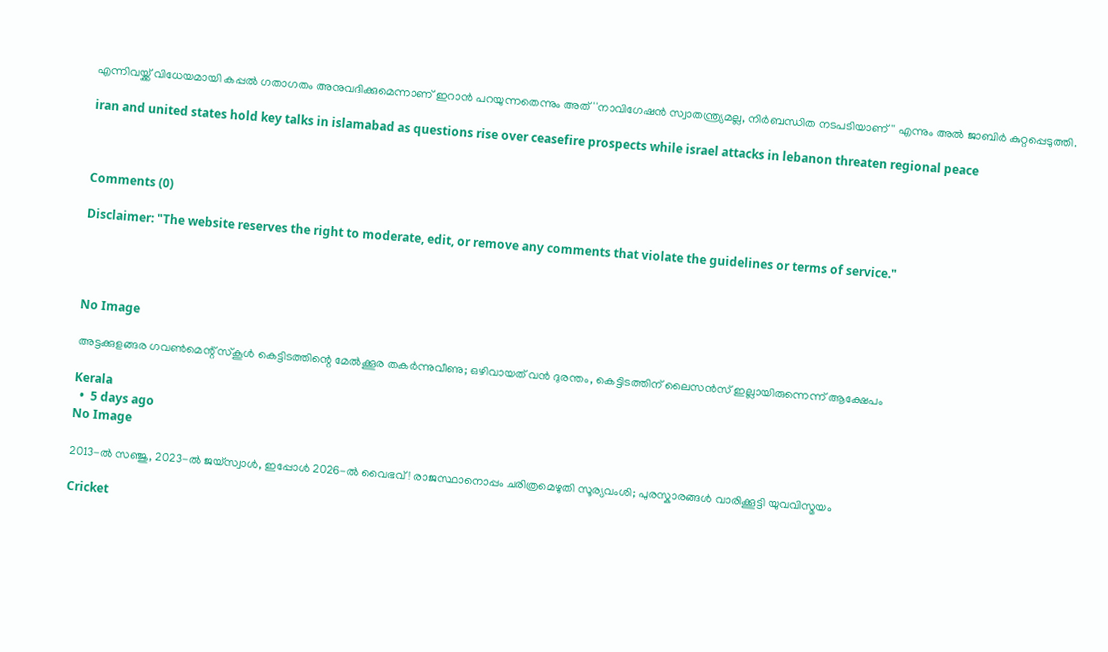എന്നിവയ്ക്ക് വിധേയമായി കപ്പല്‍ ഗതാഗതം അനുവദിക്കുമെന്നാണ് ഇറാന്‍ പറയുന്നതെന്നും അത് ''നാവിഗേഷന്‍ സ്വാതന്ത്ര്യമല്ല, നിര്‍ബന്ധിത നടപടിയാണ്'' എന്നും അല്‍ ജാബിര്‍ കുറ്റപ്പെടുത്തി.

iran and united states hold key talks in islamabad as questions rise over ceasefire prospects while israel attacks in lebanon threaten regional peace



Comments (0)

Disclaimer: "The website reserves the right to moderate, edit, or remove any comments that violate the guidelines or terms of service."




No Image

അട്ടക്കുളങ്ങര ഗവൺമെന്റ് സ്കൂൾ കെട്ടിടത്തിന്റെ മേൽക്കൂര തകർന്നുവീണു; ഒഴിവായത് വൻ ദുരന്തം, കെട്ടിടത്തിന് ലൈസൻസ് ഇല്ലായിരുന്നെന്ന് ആക്ഷേപം

Kerala
  •  5 days ago
No Image

2013-ൽ സഞ്ജു, 2023-ൽ ജയ്‌സ്വാൾ, ഇപ്പോൾ 2026-ൽ വൈഭവ്! രാജസ്ഥാനൊപ്പം ചരിത്രമെഴുതി സൂര്യവംശി; പുരസ്കാരങ്ങൾ വാരിക്കൂട്ടി യുവവിസ്മയം

Cricket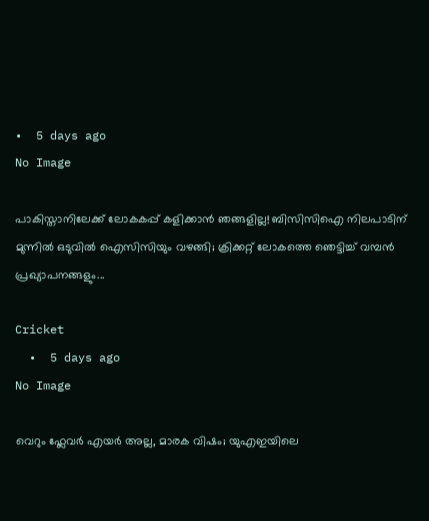•  5 days ago
No Image

പാകിസ്താനിലേക്ക് ലോകകപ്പ് കളിക്കാൻ ഞങ്ങളില്ല! ബിസിസിഐ നിലപാടിന് മുന്നിൽ ഒടുവിൽ ഐസിസിയും വഴങ്ങി; ക്രിക്കറ്റ് ലോകത്തെ ഞെട്ടിച്ച് വമ്പൻ പ്രഖ്യാപനങ്ങളും...

Cricket
  •  5 days ago
No Image

വെറും ഫ്ലേവർ എയർ അല്ല, മാരക വിഷം; യുഎഇയിലെ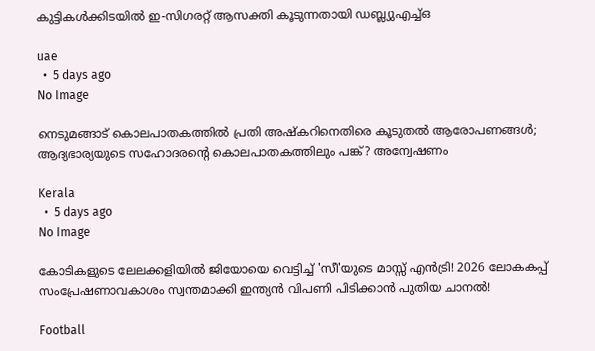കുട്ടികൾക്കിടയിൽ ഇ-സിഗരറ്റ് ആസക്തി കൂടുന്നതായി ഡബ്ല്യുഎച്ച്ഒ

uae
  •  5 days ago
No Image

നെടുമങ്ങാട് കൊലപാതകത്തില്‍ പ്രതി അഷ്‌കറിനെതിരെ കൂടുതല്‍ ആരോപണങ്ങള്‍; ആദ്യഭാര്യയുടെ സഹോദരന്റെ കൊലപാതകത്തിലും പങ്ക്? അന്വേഷണം

Kerala
  •  5 days ago
No Image

കോടികളുടെ ലേലക്കളിയിൽ ജിയോയെ വെട്ടിച്ച് 'സീ'യുടെ മാസ്സ് എൻട്രി! 2026 ലോകകപ്പ് സംപ്രേഷണാവകാശം സ്വന്തമാക്കി ഇന്ത്യൻ വിപണി പിടിക്കാൻ പുതിയ ചാനൽ!

Football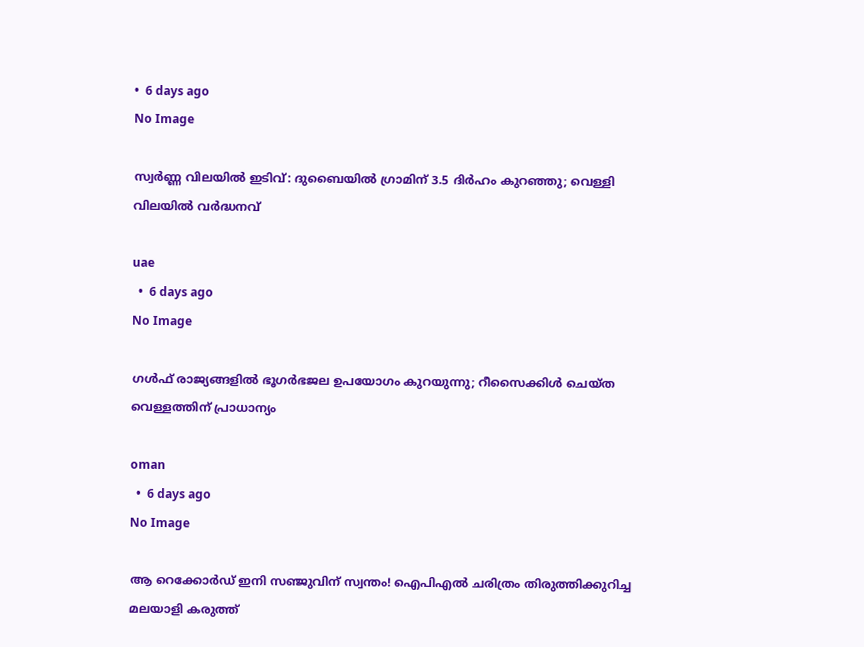•  6 days ago
No Image

സ്വർണ്ണ വിലയിൽ ഇടിവ്: ദുബൈയിൽ ഗ്രാമിന് 3.5 ദിർഹം കുറഞ്ഞു; വെള്ളി വിലയിൽ വർദ്ധനവ്

uae
  •  6 days ago
No Image

ഗള്‍ഫ് രാജ്യങ്ങളില്‍ ഭൂഗര്‍ഭജല ഉപയോഗം കുറയുന്നു; റീസൈക്കിള്‍ ചെയ്ത വെള്ളത്തിന് പ്രാധാന്യം

oman
  •  6 days ago
No Image

ആ റെക്കോർഡ് ഇനി സഞ്ജുവിന് സ്വന്തം! ഐപിഎൽ ചരിത്രം തിരുത്തിക്കുറിച്ച മലയാളി കരുത്ത്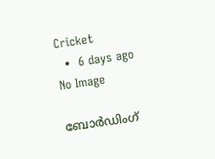Cricket
  •  6 days ago
No Image

ബോർഡിംഗ്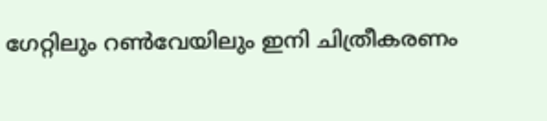ഗേറ്റിലും റൺവേയിലും ഇനി ചിത്രീകരണം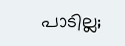പാടില്ല;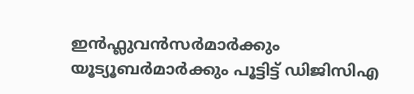ഇൻഫ്ലുവൻസർമാർക്കും യൂട്യൂബർമാർക്കും പൂട്ടിട്ട് ഡിജിസിഎ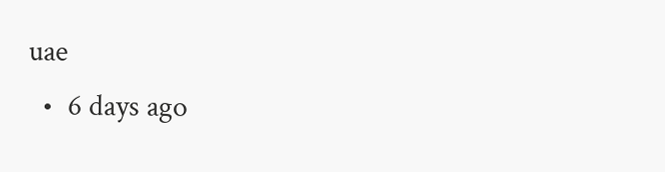uae
  •  6 days ago